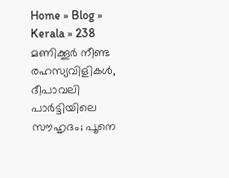Home » Blog » Kerala » 238 മണിക്കൂർ നീണ്ട രഹസ്യവിളികൾ, ദീപാവലി പാർട്ടിയിലെ സൗഹൃദം; പൂനെ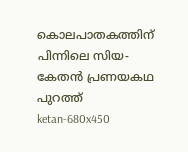കൊലപാതകത്തിന് പിന്നിലെ സിയ-കേതൻ പ്രണയകഥ പുറത്ത്
ketan-680x450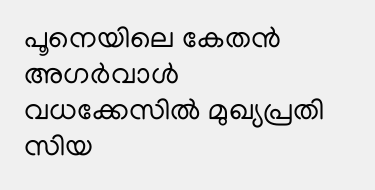പൂനെയിലെ കേതൻ അഗർവാൾ വധക്കേസിൽ മുഖ്യപ്രതി സിയ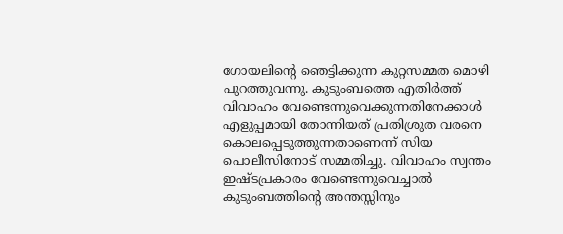ഗോയലിന്റെ ഞെട്ടിക്കുന്ന കുറ്റസമ്മത മൊഴി പുറത്തുവന്നു. കുടുംബത്തെ എതിർത്ത് വിവാഹം വേണ്ടെന്നുവെക്കുന്നതിനേക്കാൾ എളുപ്പമായി തോന്നിയത് പ്രതിശ്രുത വരനെ കൊലപ്പെടുത്തുന്നതാണെന്ന് സിയ പൊലീസിനോട് സമ്മതിച്ചു. വിവാഹം സ്വന്തം ഇഷ്ടപ്രകാരം വേണ്ടെന്നുവെച്ചാൽ കുടുംബത്തിന്റെ അന്തസ്സിനും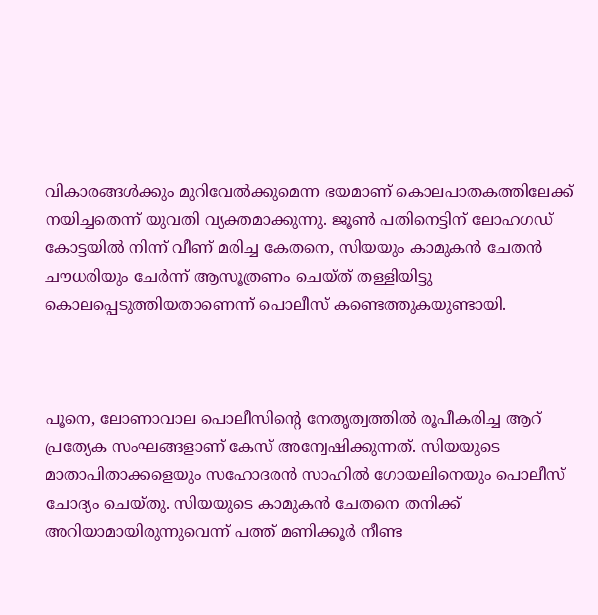വികാരങ്ങൾക്കും മുറിവേൽക്കുമെന്ന ഭയമാണ് കൊലപാതകത്തിലേക്ക് നയിച്ചതെന്ന് യുവതി വ്യക്തമാക്കുന്നു. ജൂൺ പതിനെട്ടിന് ലോഹഗഡ് കോട്ടയിൽ നിന്ന് വീണ് മരിച്ച കേതനെ, സിയയും കാമുകൻ ചേതൻ ചൗധരിയും ചേർന്ന് ആസൂത്രണം ചെയ്ത് തള്ളിയിട്ടു കൊലപ്പെടുത്തിയതാണെന്ന് പൊലീസ് കണ്ടെത്തുകയുണ്ടായി.



പൂനെ, ലോണാവാല പൊലീസിന്റെ നേതൃത്വത്തിൽ രൂപീകരിച്ച ആറ് പ്രത്യേക സംഘങ്ങളാണ് കേസ് അന്വേഷിക്കുന്നത്. സിയയുടെ മാതാപിതാക്കളെയും സഹോദരൻ സാഹിൽ ഗോയലിനെയും പൊലീസ് ചോദ്യം ചെയ്തു. സിയയുടെ കാമുകൻ ചേതനെ തനിക്ക് അറിയാമായിരുന്നുവെന്ന് പത്ത് മണിക്കൂർ നീണ്ട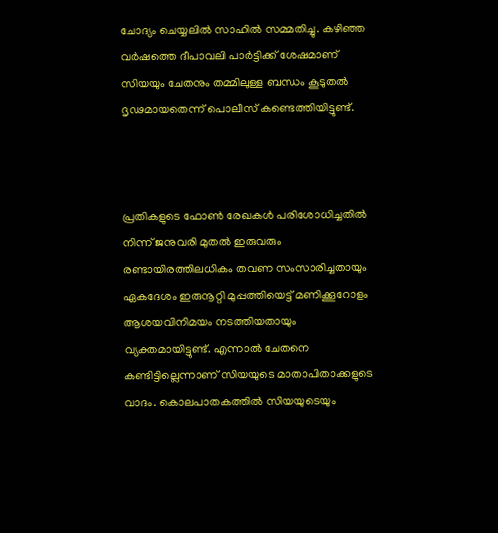ചോദ്യം ചെയ്യലിൽ സാഹിൽ സമ്മതിച്ചു. കഴിഞ്ഞ വർഷത്തെ ദീപാവലി പാർട്ടിക്ക് ശേഷമാണ് സിയയും ചേതനും തമ്മിലുള്ള ബന്ധം കൂടുതൽ ദൃഢമായതെന്ന് പൊലീസ് കണ്ടെത്തിയിട്ടുണ്ട്.



പ്രതികളുടെ ഫോൺ രേഖകൾ പരിശോധിച്ചതിൽ നിന്ന് ജനുവരി മുതൽ ഇരുവരും രണ്ടായിരത്തിലധികം തവണ സംസാരിച്ചതായും ഏകദേശം ഇരുനൂറ്റി മുപ്പത്തിയെട്ട് മണിക്കൂറോളം ആശയവിനിമയം നടത്തിയതായും വ്യക്തമായിട്ടുണ്ട്. എന്നാൽ ചേതനെ കണ്ടിട്ടില്ലെന്നാണ് സിയയുടെ മാതാപിതാക്കളുടെ വാദം. കൊലപാതകത്തിൽ സിയയുടെയും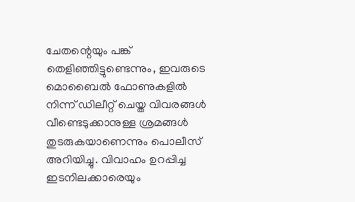ചേതന്റെയും പങ്ക് തെളിഞ്ഞിട്ടുണ്ടെന്നും, ഇവരുടെ മൊബൈൽ ഫോണുകളിൽ നിന്ന് ഡിലീറ്റ് ചെയ്ത വിവരങ്ങൾ വീണ്ടെടുക്കാനുള്ള ശ്രമങ്ങൾ തുടരുകയാണെന്നും പൊലീസ് അറിയിച്ചു. വിവാഹം ഉറപ്പിച്ച ഇടനിലക്കാരെയും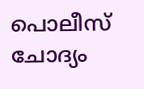പൊലീസ് ചോദ്യം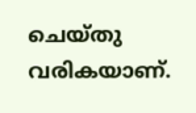ചെയ്തു വരികയാണ്.